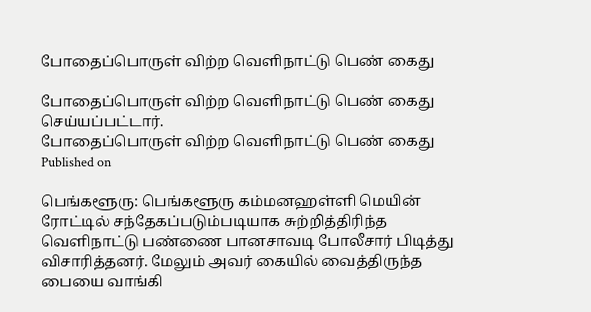போதைப்பொருள் விற்ற வெளிநாட்டு பெண் கைது

போதைப்பொருள் விற்ற வெளிநாட்டு பெண் கைது செய்யப்பட்டார்.
போதைப்பொருள் விற்ற வெளிநாட்டு பெண் கைது
Published on

பெங்களூரு: பெங்களூரு கம்மனஹள்ளி மெயின் ரோட்டில் சந்தேகப்படும்படியாக சுற்றித்திரிந்த வெளிநாட்டு பண்ணை பானசாவடி போலீசார் பிடித்து விசாரித்தனர். மேலும் அவர் கையில் வைத்திருந்த பையை வாங்கி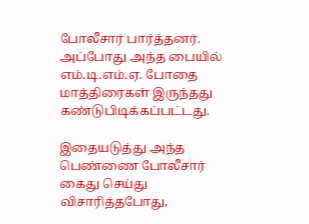போலீசார் பார்த்தனர். அப்போது அந்த பையில் எம்.டி.எம்.ஏ. போதை மாத்திரைகள் இருந்தது கண்டுபிடிக்கப்பட்டது.

இதையடுத்து அந்த பெண்ணை போலீசார் கைது செய்து விசாரித்தபோது,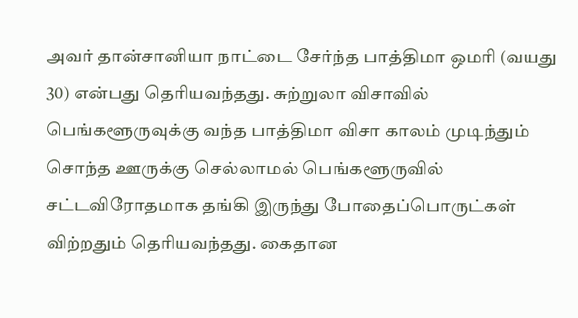அவர் தான்சானியா நாட்டை சேர்ந்த பாத்திமா ஒமரி (வயது 30) என்பது தெரியவந்தது. சுற்றுலா விசாவில் பெங்களூருவுக்கு வந்த பாத்திமா விசா காலம் முடிந்தும் சொந்த ஊருக்கு செல்லாமல் பெங்களூருவில் சட்டவிரோதமாக தங்கி இருந்து போதைப்பொருட்கள் விற்றதும் தெரியவந்தது. கைதான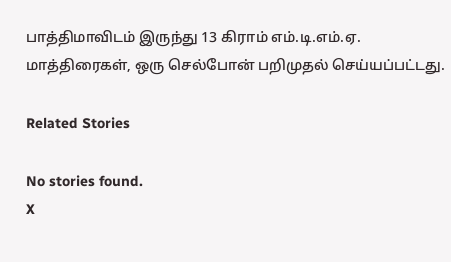பாத்திமாவிடம் இருந்து 13 கிராம் எம்.டி.எம்.ஏ. மாத்திரைகள், ஒரு செல்போன் பறிமுதல் செய்யப்பட்டது.

Related Stories

No stories found.
X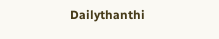Dailythanthi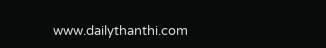www.dailythanthi.com